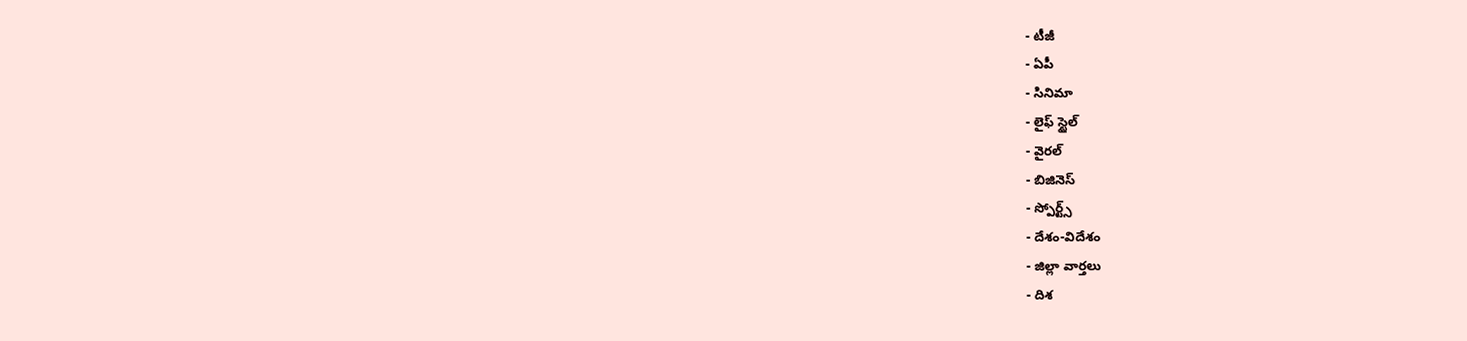- టీజీ
- ఏపీ
- సినిమా
- లైఫ్ స్టైల్
- వైరల్
- బిజినెస్
- స్పోర్ట్స్
- దేశం-విదేశం
- జిల్లా వార్తలు
- దిశ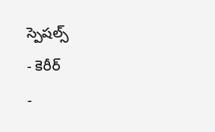స్పెషల్స్
- కెరీర్
-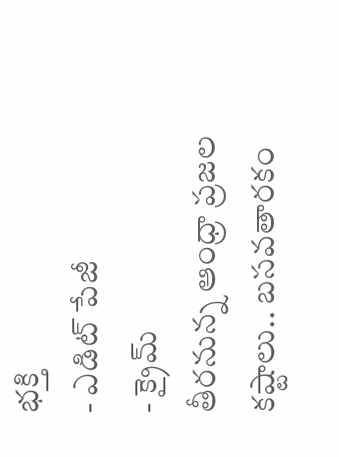భక్తి
- ఎడిట్ పేజీ
- క్రైమ్
తీరనున్న ఆంధ్రా ప్రజల కష్టాలు.. బసవతారకం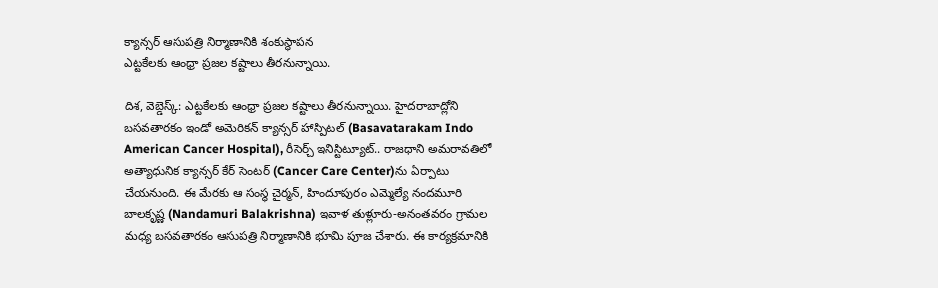క్యాన్సర్ ఆసుపత్రి నిర్మాణానికి శంకుస్థాపన
ఎట్టకేలకు ఆంధ్రా ప్రజల కష్టాలు తీరనున్నాయి.

దిశ, వెబ్డెస్క్: ఎట్టకేలకు ఆంధ్రా ప్రజల కష్టాలు తీరనున్నాయి. హైదరాబాద్లోని బసవతారకం ఇండో అమెరికన్ క్యాన్సర్ హాస్పిటల్ (Basavatarakam Indo American Cancer Hospital), రీసెర్చ్ ఇనిస్టిట్యూట్.. రాజధాని అమరావతిలో అత్యాధునిక క్యాన్సర్ కేర్ సెంటర్ (Cancer Care Center)ను ఏర్పాటు చేయనుంది. ఈ మేరకు ఆ సంస్థ చైర్మన్, హిందూపురం ఎమ్మెల్యే నందమూరి బాలకృష్ణ (Nandamuri Balakrishna) ఇవాళ తుళ్లూరు-అనంతవరం గ్రామల మధ్య బసవతారకం ఆసుపత్రి నిర్మాణానికి భూమి పూజ చేశారు. ఈ కార్యక్రమానికి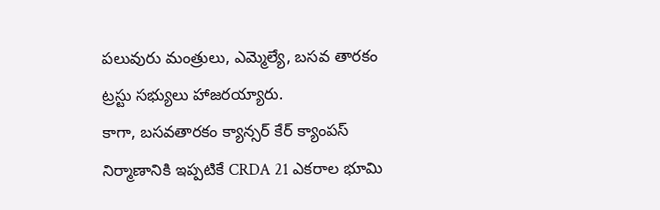పలువురు మంత్రులు, ఎమ్మెల్యే, బసవ తారకం ట్రస్టు సభ్యులు హాజరయ్యారు.
కాగా, బసవతారకం క్యాన్సర్ కేర్ క్యాంపస్ నిర్మాణానికి ఇప్పటికే CRDA 21 ఎకరాల భూమి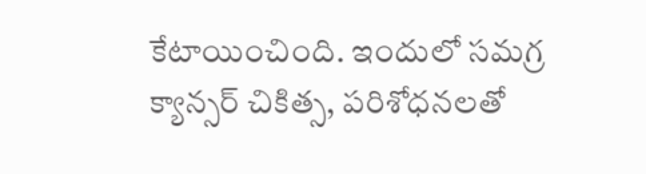కేటాయించింది. ఇందులో సమగ్ర క్యాన్సర్ చికిత్స, పరిశోధనలతో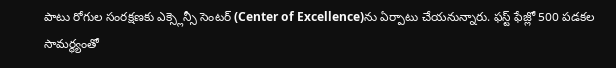పాటు రోగుల సంరక్షణకు ఎక్స్లెన్సీ సెంటర్ (Center of Excellence)ను ఏర్పాటు చేయనున్నారు. ఫస్ట్ ఫేజ్లో 500 పడకల సామర్థ్యంతో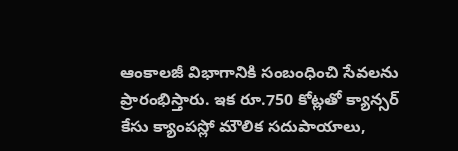ఆంకాలజీ విభాగానికి సంబంధించి సేవలను ప్రారంభిస్తారు. ఇక రూ.750 కోట్లతో క్యాన్సర్ కేసు క్యాంపస్లో మౌలిక సదుపాయాలు,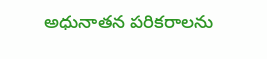అధునాతన పరికరాలను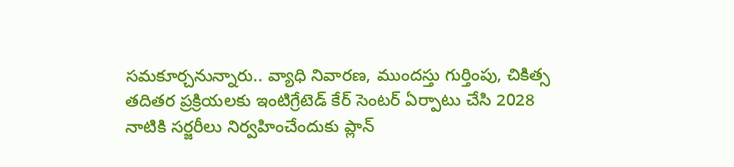సమకూర్చనున్నారు.. వ్యాధి నివారణ, ముందస్తు గుర్తింపు, చికిత్స తదితర ప్రక్రియలకు ఇంటిగ్రేటెడ్ కేర్ సెంటర్ ఏర్పాటు చేసి 2028 నాటికి సర్జరీలు నిర్వహించేందుకు ప్లాన్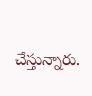చేస్తున్నారు.